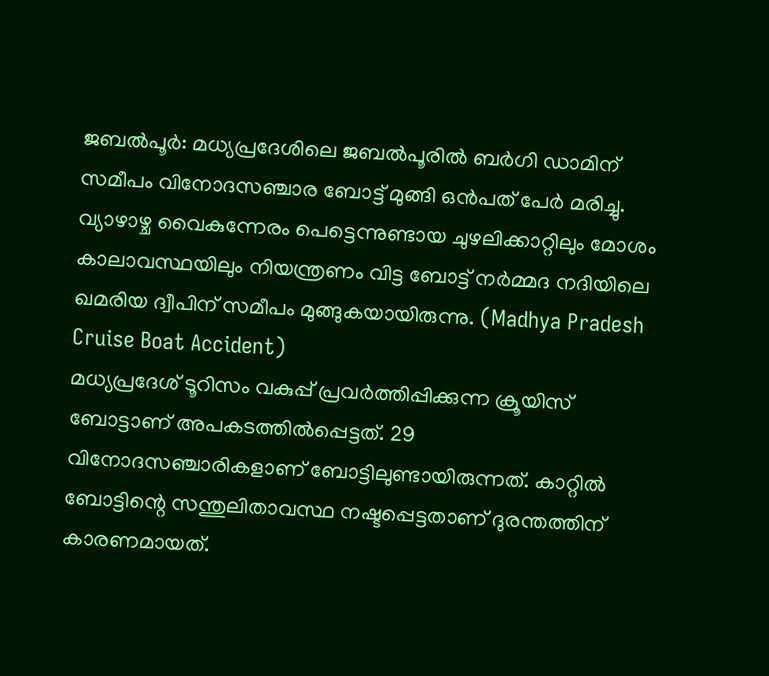ജബൽപൂർ: മധ്യപ്രദേശിലെ ജബൽപൂരിൽ ബർഗി ഡാമിന് സമീപം വിനോദസഞ്ചാര ബോട്ട് മുങ്ങി ഒൻപത് പേർ മരിച്ചു. വ്യാഴാഴ്ച വൈകുന്നേരം പെട്ടെന്നുണ്ടായ ചുഴലിക്കാറ്റിലും മോശം കാലാവസ്ഥയിലും നിയന്ത്രണം വിട്ട ബോട്ട് നർമ്മദ നദിയിലെ ഖമരിയ ദ്വീപിന് സമീപം മുങ്ങുകയായിരുന്നു. (Madhya Pradesh Cruise Boat Accident)
മധ്യപ്രദേശ് ടൂറിസം വകുപ്പ് പ്രവർത്തിപ്പിക്കുന്ന ക്രൂയിസ് ബോട്ടാണ് അപകടത്തിൽപ്പെട്ടത്. 29 വിനോദസഞ്ചാരികളാണ് ബോട്ടിലുണ്ടായിരുന്നത്. കാറ്റിൽ ബോട്ടിന്റെ സന്തുലിതാവസ്ഥ നഷ്ടപ്പെട്ടതാണ് ദുരന്തത്തിന് കാരണമായത്.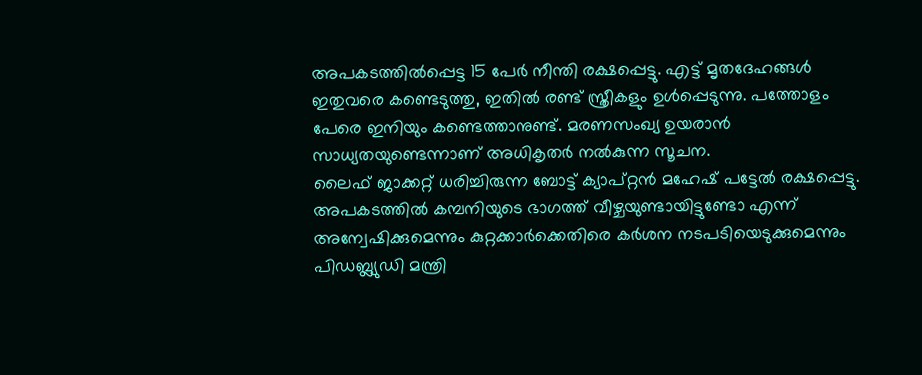അപകടത്തിൽപ്പെട്ട 15 പേർ നീന്തി രക്ഷപ്പെട്ടു. എട്ട് മൃതദേഹങ്ങൾ ഇതുവരെ കണ്ടെടുത്തു, ഇതിൽ രണ്ട് സ്ത്രീകളും ഉൾപ്പെടുന്നു. പത്തോളം പേരെ ഇനിയും കണ്ടെത്താനുണ്ട്. മരണസംഖ്യ ഉയരാൻ സാധ്യതയുണ്ടെന്നാണ് അധികൃതർ നൽകുന്ന സൂചന.
ലൈഫ് ജാക്കറ്റ് ധരിച്ചിരുന്ന ബോട്ട് ക്യാപ്റ്റൻ മഹേഷ് പട്ടേൽ രക്ഷപ്പെട്ടു. അപകടത്തിൽ കമ്പനിയുടെ ഭാഗത്ത് വീഴ്ചയുണ്ടായിട്ടുണ്ടോ എന്ന് അന്വേഷിക്കുമെന്നും കുറ്റക്കാർക്കെതിരെ കർശന നടപടിയെടുക്കുമെന്നും പിഡബ്ല്യുഡി മന്ത്രി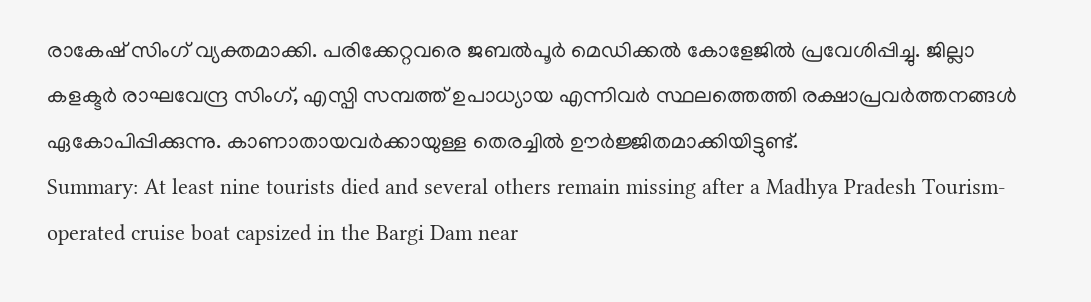രാകേഷ് സിംഗ് വ്യക്തമാക്കി. പരിക്കേറ്റവരെ ജബൽപൂർ മെഡിക്കൽ കോളേജിൽ പ്രവേശിപ്പിച്ചു. ജില്ലാ കളക്ടർ രാഘവേന്ദ്ര സിംഗ്, എസ്പി സമ്പത്ത് ഉപാധ്യായ എന്നിവർ സ്ഥലത്തെത്തി രക്ഷാപ്രവർത്തനങ്ങൾ ഏകോപിപ്പിക്കുന്നു. കാണാതായവർക്കായുള്ള തെരച്ചിൽ ഊർജ്ജിതമാക്കിയിട്ടുണ്ട്.
Summary: At least nine tourists died and several others remain missing after a Madhya Pradesh Tourism-operated cruise boat capsized in the Bargi Dam near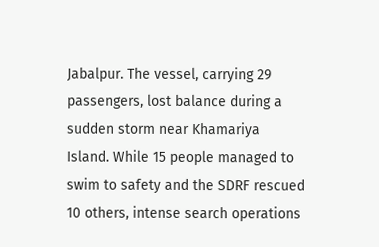Jabalpur. The vessel, carrying 29 passengers, lost balance during a sudden storm near Khamariya Island. While 15 people managed to swim to safety and the SDRF rescued 10 others, intense search operations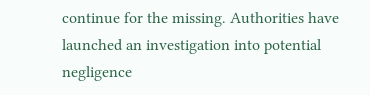continue for the missing. Authorities have launched an investigation into potential negligence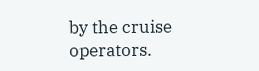by the cruise operators.